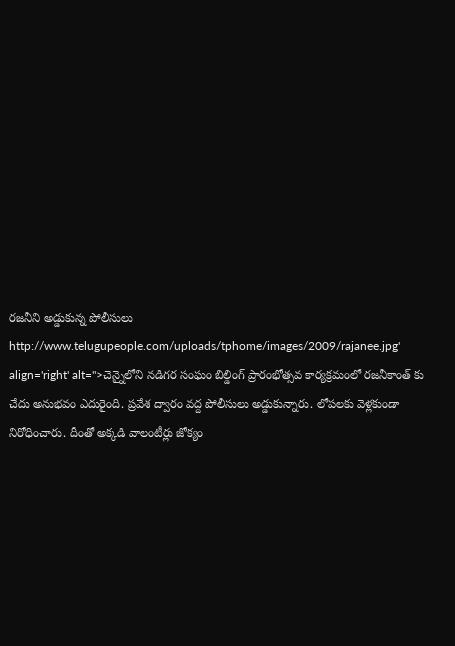రజనీని అడ్డుకున్న పోలీసులు
http://www.telugupeople.com/uploads/tphome/images/2009/rajanee.jpg' align='right' alt=''>చెన్నైలోని నడిగర సంఘం బిల్డింగ్ ప్రారంభోత్సవ కార్యక్రమంలో రజనీకాంత్ కు చేదు అనుభవం ఎదురైంది. ప్రవేశ ద్వారం వద్ద పోలీసులు అడ్డుకున్నారు. లోపలకు వెళ్లకుండా నిరోధించారు. దీంతో అక్కడి వాలంటీర్లు జోక్యం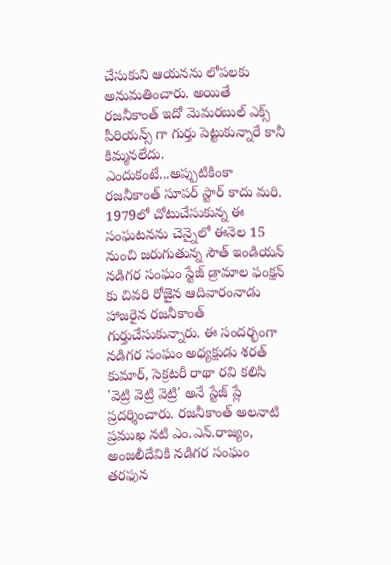చేసుకుని ఆయనను లోపలకు అనుమతించారు. అయితే రజనీకాంత్ ఇదో మెమరబుల్ ఎక్స్ పీరియన్స్ గా గుర్తు పెట్టుకున్నారే కానీ కిమ్మనలేదు. ఎందుకంటే...అప్పుటికింకా రజనీకాంత్ సూపర్ స్టార్ కాదు మరి. 1979లో చోటుచేసుకున్న ఈ సంఘటనను చెన్నైలో ఈనెల 15 నుంచి జరుగుతున్న సౌత్ ఇండియన్ నడిగర సంఘం స్టేజ్ డ్రామాల ఫంక్షన్ కు చివరి రోజైన ఆదివారంనాడు హాజరైన రజనీకాంత్ గుర్తుచేసుకున్నారు. ఈ సందర్భంగా నడిగర సంఘం అధ్యక్షుడు శరత్ కుమార్, సెక్రటరీ రాథా రవి కలిసి 'వెట్రి వెట్రి వెట్రి' అనే స్టేజ్ ప్లే ప్రదర్శించారు. రజనీకాంత్ అలనాటి ప్రముఖ నటి ఎం.ఎన్.రాజ్యం, అంజలీదేవికి నడిగర సంఘం తరఫున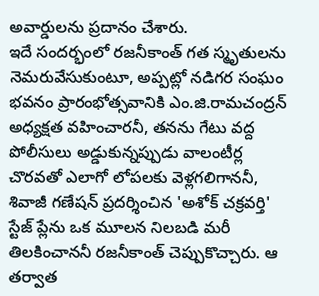అవార్డులను ప్రదానం చేశారు.
ఇదే సందర్భంలో రజనీకాంత్ గత స్మృతులను నెమరువేసుకుంటూ, అప్పట్లో నడిగర సంఘం భవనం ప్రారంభోత్సవానికి ఎం.జి.రామచంద్రన్ అధ్యక్షత వహించారనీ, తనను గేటు వద్ద పోలీసులు అడ్డుకున్నప్పుడు వాలంటీర్ల చొరవతో ఎలాగో లోపలకు వెళ్లగలిగాననీ, శివాజీ గణేషన్ ప్రదర్శించిన 'అశోక్ చక్రవర్తి' స్టేజ్ ప్లేను ఒక మూలన నిలబడి మరీ తిలకించాననీ రజనీకాంత్ చెప్పుకొచ్చారు. ఆ తర్వాత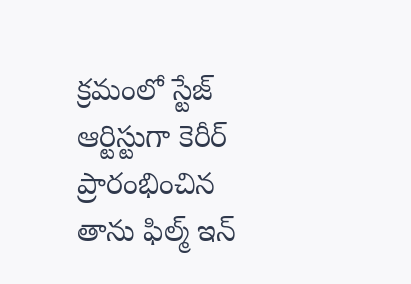క్రమంలో స్టేజ్ ఆర్టిస్టుగా కెరీర్ ప్రారంభించిన తాను ఫిల్మ్ ఇన్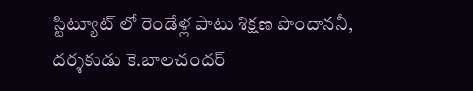స్టిట్యూట్ లో రెండేళ్ల పాటు శిక్షణ పొందాననీ, దర్శకుడు కె.బాలచందర్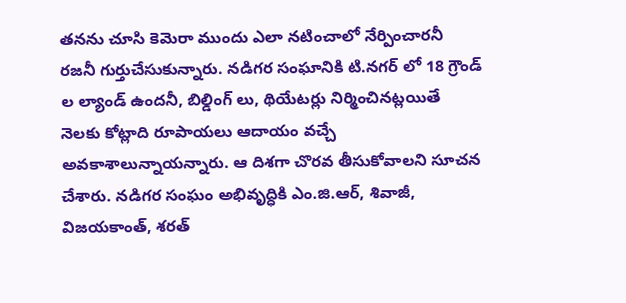తనను చూసి కెమెరా ముందు ఎలా నటించాలో నేర్పించారనీ రజనీ గుర్తుచేసుకున్నారు. నడిగర సంఘానికి టి.నగర్ లో 18 గ్రౌండ్ ల ల్యాండ్ ఉందనీ, బిల్డింగ్ లు, థియేటర్లు నిర్మించినట్లయితే నెలకు కోట్లాది రూపాయలు ఆదాయం వచ్చే అవకాశాలున్నాయన్నారు. ఆ దిశగా చొరవ తీసుకోవాలని సూచన చేశారు. నడిగర సంఘం అభివృద్ధికి ఎం.జి.ఆర్, శివాజీ, విజయకాంత్, శరత్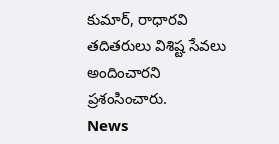కుమార్, రాధారవి తదితరులు విశిష్ట సేవలు అందించారని ప్రశంసించారు.
News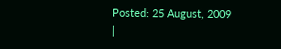Posted: 25 August, 2009
|